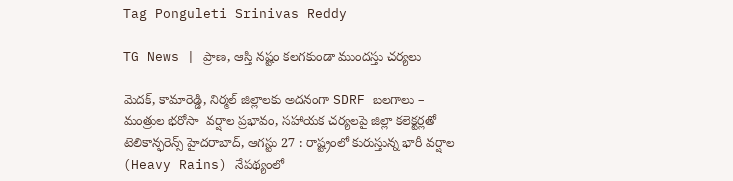Tag Ponguleti Srinivas Reddy

TG News | ప్రాణ, ఆస్తి న‌ష్టం క‌ల‌గ‌కుండా ముంద‌స్తు చ‌ర్య‌లు

మెదక్, కామారెడ్డి, నిర్మల్ జిల్లాలకు అదనంగా SDRF బలగాలు – మంత్రుల భరోసా  వర్షాల ప్రభావం, సహాయక చర్యలపై జిల్లా కలెక్టర్లతో టెలికాన్ఫరెన్స్ హైదరాబాద్, ఆగస్టు 27 : రాష్ట్రంలో కురుస్తున్న భారీ వర్షాల (Heavy Rains) నేపథ్యంలో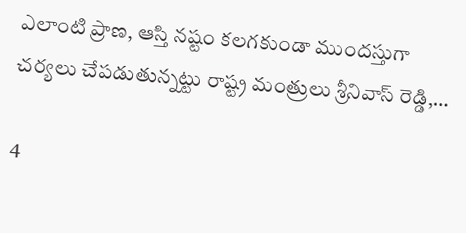ఎలాంటి ప్రాణ, ఆస్తి నష్టం కలగకుండా ముంద‌స్తుగా చర్యలు చేపడుతున్నట్టు రాష్ట్ర మంత్రులు శ్రీనివాస్ రెడ్డి,…

4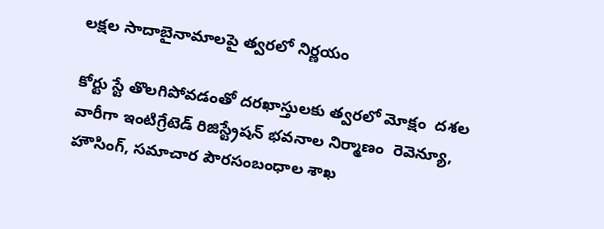ల‌క్ష‌ల సాదాబైనామాల‌పై త్వ‌ర‌లో నిర్ణ‌యం

కోర్టు స్టే తొలగిపోవడంతో ద‌ర‌ఖాస్తుల‌కు త్వ‌ర‌లో మోక్షం  ద‌శ‌ల వారీగా ఇంటిగ్రేటెడ్ రిజిస్ట్రేష‌న్ భ‌వ‌నాల నిర్మాణం  రెవెన్యూ, హౌసింగ్‌, స‌మాచార పౌర‌సంబంధాల శాఖ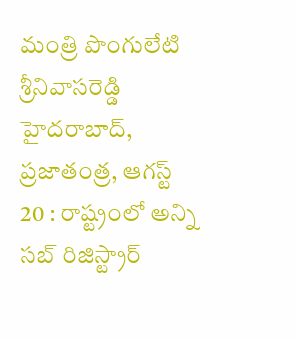మంత్రి పొంగులేటి శ్రీ‌నివాస‌రెడ్డి హైద‌రాబాద్, ప్రజాతంత్ర, ఆగస్ట్ 20 : రాష్ట్రంలో అన్ని స‌బ్ రిజిస్ట్రార్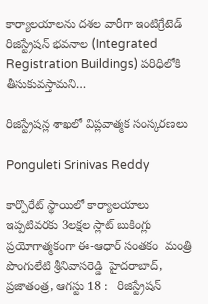కార్యాల‌యాల‌ను ద‌శ‌ల వారీగా ఇంటిగ్రేటెడ్ రిజిస్ట్రేష‌న్ భ‌వ‌నాల (Integrated Registration Buildings) ప‌రిధిలోకి తీసుకువ‌స్తామ‌ని…

రిజిస్ట్రేష‌న్ల శాఖ‌లో విప్లవాత్మక‌ సంస్కర‌ణ‌లు

Ponguleti Srinivas Reddy

కార్పొరేట్ స్థాయిలో కార్యాల‌యాలు  ఇప్ప‌టివ‌ర‌కు 3ల‌క్ష‌ల స్లాట్ బుకింగ్లు  ప్ర‌యోగాత్మ‌కంగా ఈ-ఆధార్ సంత‌కం  మంత్రి పొంగులేటి శ్రీ‌నివాస‌రెడ్డి  హైదరాబాద్, ప్ర‌జాతంత్ర‌, ఆగ‌స్టు 18 :   రిజిస్ట్రేష‌న్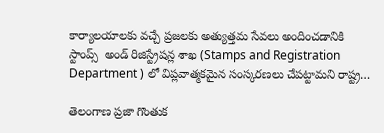కార్యాల‌యాల‌కు వ‌చ్చే ప్రజ‌ల‌కు అత్యుత్తమ సేవ‌లు అందించ‌డానికి  స్టాంప్స్  అండ్‌ రిజిస్ట్రేష‌న్ల శాఖ‌ (Stamps and Registration Department ) లో విప్లవాత్మక‌మైన సంస్కర‌ణ‌లు చేపట్టామని రాష్ట్ర…

తెలంగాణ ప్రజా గొంతుక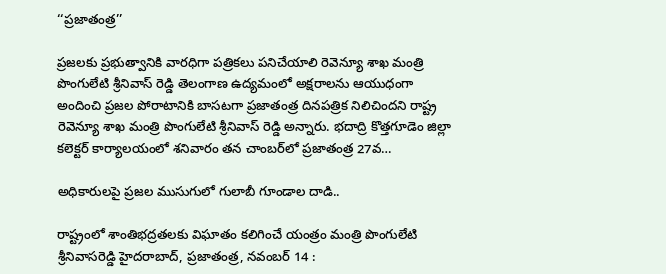‘‘ప్రజాతంత్ర’’

ప్రజలకు ప్రభుత్వానికి వారధిగా పత్రికలు పనిచేయాలి రెవెన్యూ శాఖ మంత్రి పొంగులేటి శ్రీనివాస్‌ ‌రెడ్డి తెలంగాణ ఉద్యమంలో అక్షరాలను ఆయుధంగా అందించి ప్రజల పోరాటానికి బాసటగా ప్రజాతంత్ర దినపత్రిక నిలిచిందని రాష్ట్ర రెవెన్యూ శాఖ మంత్రి పొంగులేటి శ్రీనివాస్‌ ‌రెడ్డి అన్నారు. భదాద్రి కొత్తగూడెం జిల్లా కలెక్టర్‌ ‌కార్యాలయంలో శనివారం తన చాంబర్‌లో ప్రజాతంత్ర 27వ…

అధికారుల‌పై ప్ర‌జ‌ల ముసుగులో గులాబీ గూండాల దాడి..

రాష్ట్రంలో శాంతిభ‌ద్ర‌త‌ల‌కు విఘాతం కలిగించే యంత్రం మంత్రి పొంగులేటి శ్రీ‌నివాస‌రెడ్డి హైద‌రాబాద్‌, ప్ర‌జాతంత్ర‌, న‌వంబ‌ర్ 14 :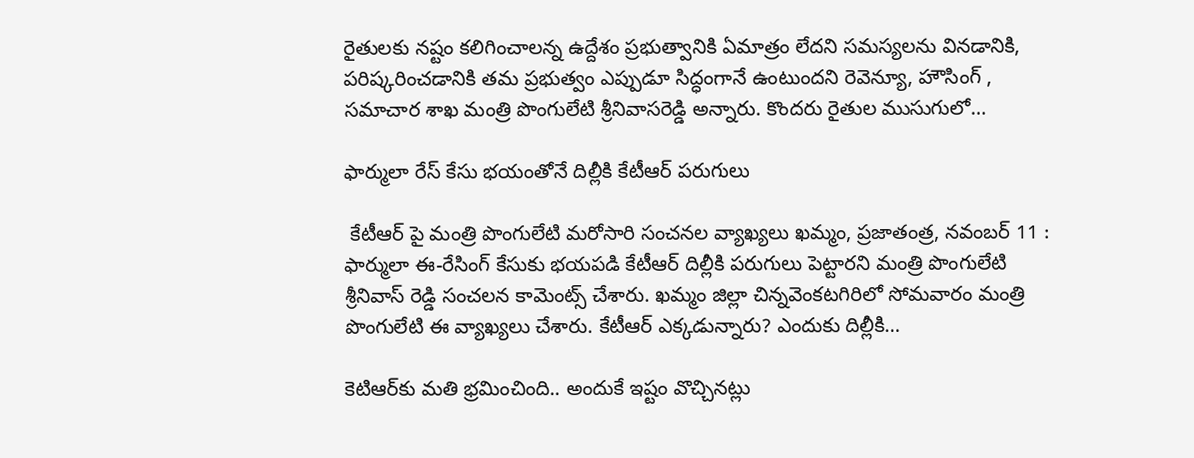రైతుల‌కు న‌ష్టం క‌లిగించాల‌న్న ఉద్దేశం ప్ర‌భుత్వానికి ఏమాత్రం లేద‌ని స‌మ‌స్య‌ల‌ను విన‌డానికి, ప‌రిష్క‌రించ‌డానికి త‌మ‌ ప్ర‌భుత్వం ఎప్పుడూ సిద్ధంగానే ఉంటుంద‌ని రెవెన్యూ, హౌసింగ్ , స‌మాచార శాఖ మంత్రి పొంగులేటి శ్రీ‌నివాస‌రెడ్డి అన్నారు. కొంద‌రు రైతుల ముసుగులో…

ఫార్ములా రేస్ కేసు భయంతోనే దిల్లీకి కేటీఆర్ ప‌రుగులు

 కేటీఆర్ పై మంత్రి పొంగులేటి మ‌రోసారి సంచ‌న‌ల వ్యాఖ్య‌లు ఖమ్మం, ప్రజాతంత్ర, నవంబర్ 11 : ఫార్ములా ఈ-రేసింగ్ కేసుకు భ‌య‌ప‌డి కేటీఆర్ దిల్లీకి ప‌రుగులు పెట్టార‌ని మంత్రి పొంగులేటి శ్రీనివాస్ రెడ్డి సంచ‌లన కామెంట్స్ చేశారు. ఖమ్మం జిల్లా చిన్నవెంకటగిరిలో సోమవారం మంత్రి పొంగులేటి ఈ వ్యాఖ్యలు చేశారు. కేటీఆర్ ఎక్కడున్నారు? ఎందుకు దిల్లీకి…

కెటిఆర్‌కు మతి భ్రమించింది.. అందుకే ఇష్టం వొచ్చినట్లు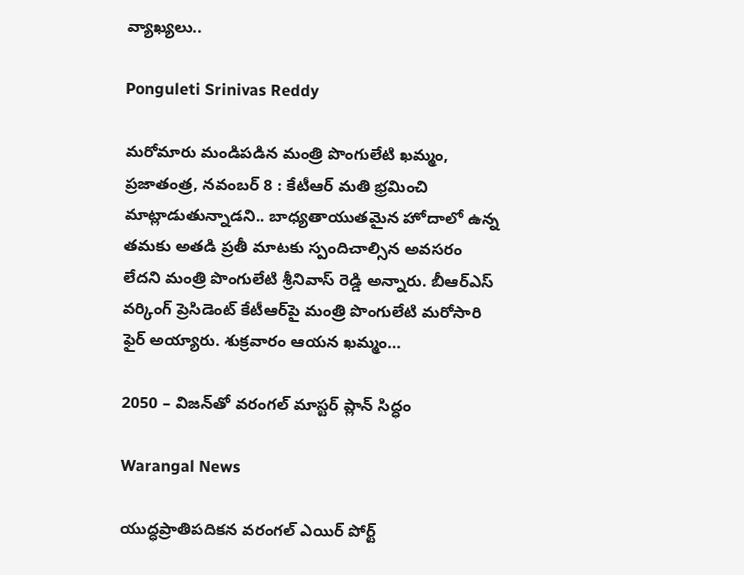వ్యాఖ్య‌లు..

Ponguleti Srinivas Reddy

మరోమారు మండిపడిన‌ మంత్రి పొంగులేటి ఖమ్మం, ప్రజాతంత్ర, నవంబర్ 8 : కేటీఆర్‌ మతి భ్రమించి మాట్లాడుతున్నాడని.. బాధ్యతాయుతమైన హోదాలో ఉన్న తమకు అతడి ప్రతీ మాటకు స్పందిచాల్సిన అవసరం లేదని మంత్రి పొంగులేటి శ్రీనివాస్‌ రెడ్డి అన్నారు. బీఆర్‌ఎస్‌ వర్కింగ్‌ ప్రెసిడెంట్‌ కేటీఆర్‌పై మంత్రి పొంగులేటి మరోసారి ఫైర్‌ అయ్యారు. శుక్రవారం ఆయన ఖమ్మం…

2050 – విజ‌న్‌తో వ‌రంగ‌ల్ మాస్ట‌ర్ ప్లాన్ సిద్ధం

Warangal News

యుద్ధ‌ప్రాతిప‌దిక‌న వ‌రంగ‌ల్ ఎయిర్ పోర్ట్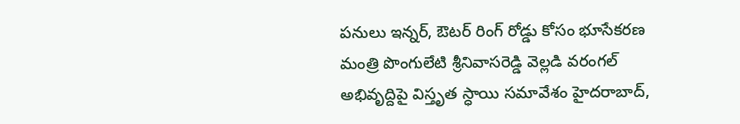ప‌నులు ఇన్న‌ర్‌, ఔట‌ర్ రింగ్ రోడ్డు కోసం భూసేక‌ర‌ణ‌ మంత్రి పొంగులేటి శ్రీ‌నివాస‌రెడ్డి వెల్ల‌డి వ‌రంగ‌ల్ అభివృద్దిపై విస్తృత స్ధాయి స‌మావేశం హైద‌రాబాద్‌,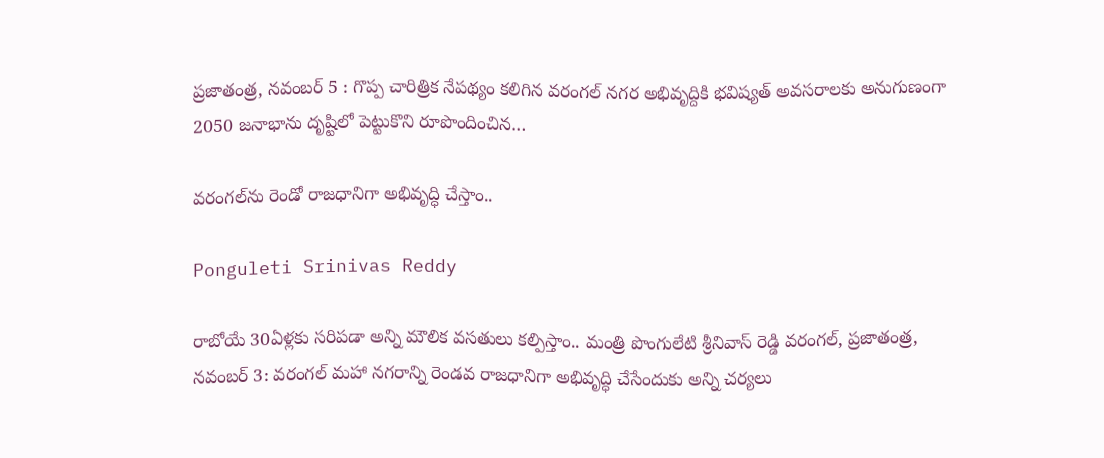ప్ర‌జాతంత్ర‌, న‌వంబ‌ర్ 5 : గొప్ప చారిత్రిక నేప‌థ్యం క‌లిగిన వ‌రంగ‌ల్ న‌గ‌ర అభివృద్దికి భ‌విష్య‌త్ అవ‌స‌రాల‌కు అనుగుణంగా 2050 జ‌నాభాను దృష్టిలో పెట్టుకొని రూపొందించిన…

వరంగల్‌ను రెండో రాజధానిగా అభివృద్ధి చేస్తాం..

Ponguleti Srinivas Reddy

రాబోయే 30ఏళ్లకు సరిపడా అన్ని మౌలిక వసతులు కల్పిస్తాం.. మంత్రి పొంగులేటి శ్రీనివాస్ రెడ్డి వరంగల్, ప్ర‌జాతంత్ర, నవంబర్ 3: వరంగల్ మహా నగరాన్ని రెండవ రాజధానిగా అభివృద్ధి చేసేందుకు అన్ని చర్యలు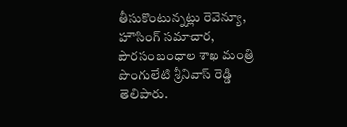తీసుకొంటున్నట్లు రెవెన్యూ, హౌసింగ్ సమాచార, పౌరసంబంధాల శాఖ మంత్రి పొంగులేటి శ్రీనివాస్ రెడ్డి తెలిపారు.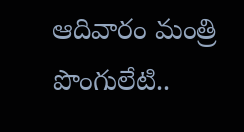ఆదివారం మంత్రి పొంగులేటి..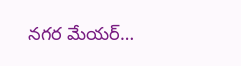నగర మేయర్…